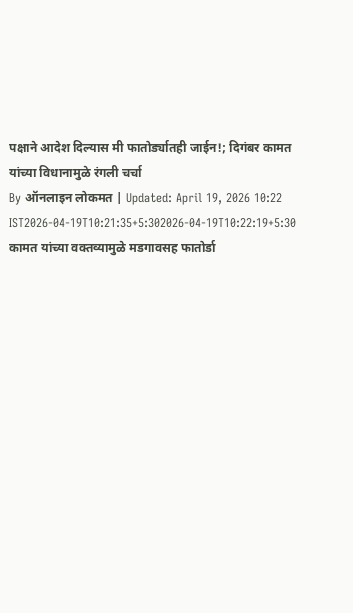पक्षाने आदेश दिल्यास मी फातोर्ड्यातही जाईन!; दिगंबर कामत यांच्या विधानामुळे रंगली चर्चा
By ऑनलाइन लोकमत | Updated: April 19, 2026 10:22 IST2026-04-19T10:21:35+5:302026-04-19T10:22:19+5:30
कामत यांच्या वक्तव्यामुळे मडगावसह फातोर्डा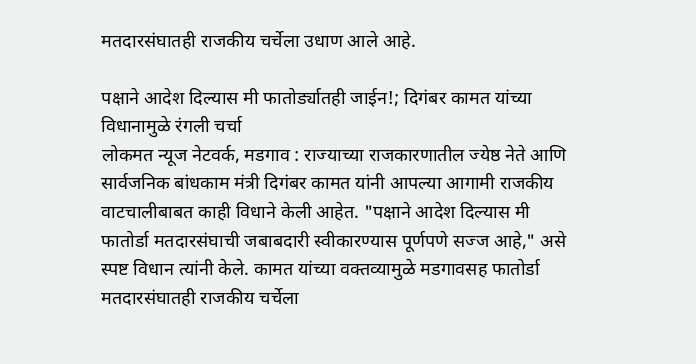मतदारसंघातही राजकीय चर्चेला उधाण आले आहे.

पक्षाने आदेश दिल्यास मी फातोर्ड्यातही जाईन!; दिगंबर कामत यांच्या विधानामुळे रंगली चर्चा
लोकमत न्यूज नेटवर्क, मडगाव : राज्याच्या राजकारणातील ज्येष्ठ नेते आणि सार्वजनिक बांधकाम मंत्री दिगंबर कामत यांनी आपल्या आगामी राजकीय वाटचालीबाबत काही विधाने केली आहेत. "पक्षाने आदेश दिल्यास मी फातोर्डा मतदारसंघाची जबाबदारी स्वीकारण्यास पूर्णपणे सज्ज आहे," असे स्पष्ट विधान त्यांनी केले. कामत यांच्या वक्तव्यामुळे मडगावसह फातोर्डा मतदारसंघातही राजकीय चर्चेला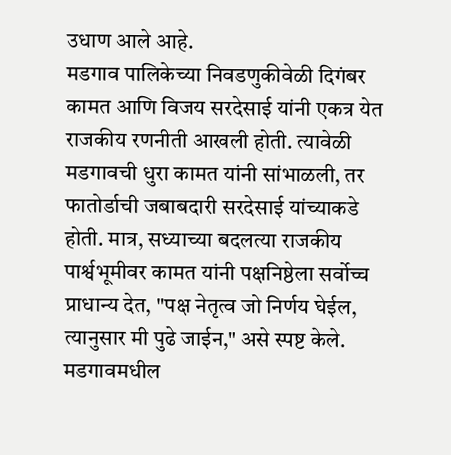उधाण आले आहे.
मडगाव पालिकेच्या निवडणुकीवेळी दिगंबर कामत आणि विजय सरदेसाई यांनी एकत्र येत राजकीय रणनीती आखली होती. त्यावेळी मडगावची धुरा कामत यांनी सांभाळली, तर फातोर्डाची जबाबदारी सरदेसाई यांच्याकडे होती. मात्र, सध्याच्या बदलत्या राजकीय पार्श्वभूमीवर कामत यांनी पक्षनिष्ठेला सर्वोच्च प्राधान्य देत, "पक्ष नेतृत्व जो निर्णय घेईल, त्यानुसार मी पुढे जाईन," असे स्पष्ट केले. मडगावमधील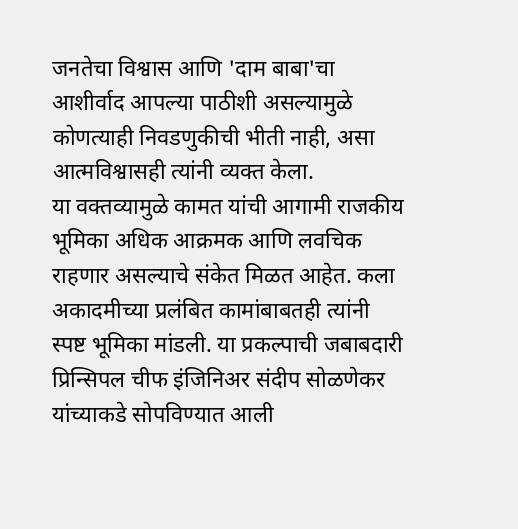जनतेचा विश्वास आणि 'दाम बाबा'चा आशीर्वाद आपल्या पाठीशी असल्यामुळे कोणत्याही निवडणुकीची भीती नाही, असा आत्मविश्वासही त्यांनी व्यक्त केला.
या वक्तव्यामुळे कामत यांची आगामी राजकीय भूमिका अधिक आक्रमक आणि लवचिक राहणार असल्याचे संकेत मिळत आहेत. कला अकादमीच्या प्रलंबित कामांबाबतही त्यांनी स्पष्ट भूमिका मांडली. या प्रकल्पाची जबाबदारी प्रिन्सिपल चीफ इंजिनिअर संदीप सोळणेकर यांच्याकडे सोपविण्यात आली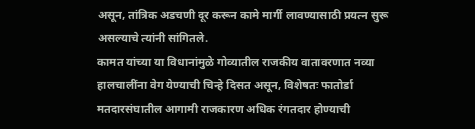असून, तांत्रिक अडचणी दूर करून कामे मार्गी लावण्यासाठी प्रयत्न सुरू असल्याचे त्यांनी सांगितले.
कामत यांच्या या विधानांमुळे गोव्यातील राजकीय वातावरणात नव्या हालचालींना वेग येण्याची चिन्हे दिसत असून, विशेषतः फातोर्डा मतदारसंघातील आगामी राजकारण अधिक रंगतदार होण्याची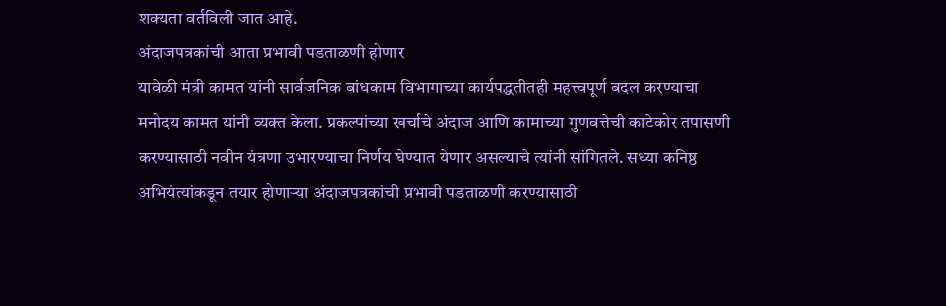शक्यता वर्तविली जात आहे.
अंदाजपत्रकांची आता प्रभावी पडताळणी होणार
यावेळी मंत्री कामत यांनी सार्वजनिक बांधकाम विभागाच्या कार्यपद्धतीतही महत्त्वपूर्ण बदल करण्याचा मनोदय कामत यांनी व्यक्त केला. प्रकल्पांच्या खर्चाचे अंदाज आणि कामाच्या गुणवत्तेची काटेकोर तपासणी करण्यासाठी नवीन यंत्रणा उभारण्याचा निर्णय घेण्यात येणार असल्याचे त्यांनी सांगितले. सध्या कनिष्ठ अभियंत्यांकडून तयार होणाऱ्या अंदाजपत्रकांची प्रभावी पडताळणी करण्यासाठी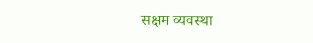सक्षम व्यवस्था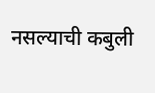नसल्याची कबुली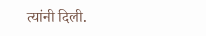त्यांनी दिली.